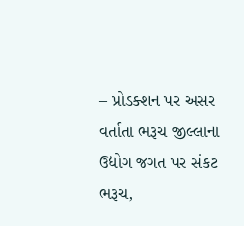– પ્રોડક્શન પર અસર વર્તાતા ભરૂચ જીલ્લાના ઉદ્યોગ જગત પર સંકટ
ભરૂચ,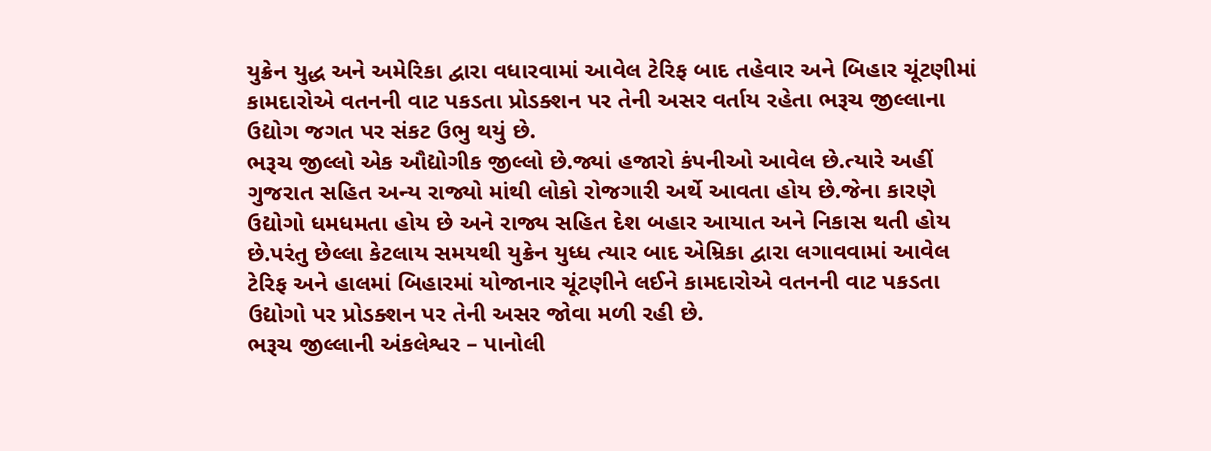યુક્રેન યુદ્ધ અને અમેરિકા દ્વારા વધારવામાં આવેલ ટેરિફ બાદ તહેવાર અને બિહાર ચૂંટણીમાં કામદારોએ વતનની વાટ પકડતા પ્રોડક્શન પર તેની અસર વર્તાય રહેતા ભરૂચ જીલ્લાના ઉદ્યોગ જગત પર સંકટ ઉભુ થયું છે.
ભરૂચ જીલ્લો એક ઔદ્યોગીક જીલ્લો છે.જ્યાં હજારો કંપનીઓ આવેલ છે.ત્યારે અહીં ગુજરાત સહિત અન્ય રાજ્યો માંથી લોકો રોજગારી અર્થે આવતા હોય છે.જેના કારણે ઉદ્યોગો ધમધમતા હોય છે અને રાજ્ય સહિત દેશ બહાર આયાત અને નિકાસ થતી હોય છે.પરંતુ છેલ્લા કેટલાય સમયથી યુક્રેન યુધ્ધ ત્યાર બાદ એમ્રિકા દ્વારા લગાવવામાં આવેલ ટેરિફ અને હાલમાં બિહારમાં યોજાનાર ચૂંટણીને લઈને કામદારોએ વતનની વાટ પકડતા ઉદ્યોગો પર પ્રોડક્શન પર તેની અસર જોવા મળી રહી છે.
ભરૂચ જીલ્લાની અંકલેશ્વર – પાનોલી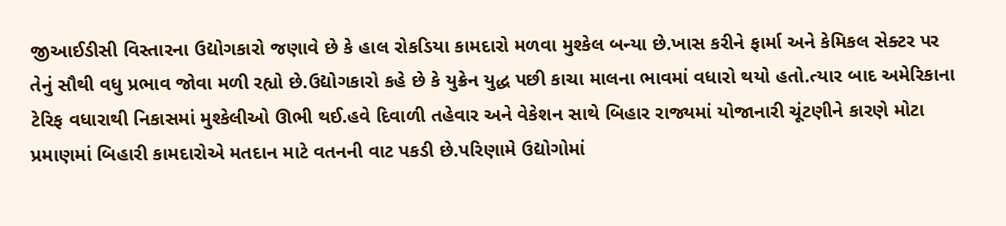જીઆઈડીસી વિસ્તારના ઉદ્યોગકારો જણાવે છે કે હાલ રોકડિયા કામદારો મળવા મુશ્કેલ બન્યા છે.ખાસ કરીને ફાર્મા અને કેમિકલ સેક્ટર પર તેનું સૌથી વધુ પ્રભાવ જોવા મળી રહ્યો છે.ઉદ્યોગકારો કહે છે કે યુક્રેન યુદ્ધ પછી કાચા માલના ભાવમાં વધારો થયો હતો.ત્યાર બાદ અમેરિકાના ટેરિફ વધારાથી નિકાસમાં મુશ્કેલીઓ ઊભી થઈ.હવે દિવાળી તહેવાર અને વેકેશન સાથે બિહાર રાજ્યમાં યોજાનારી ચૂંટણીને કારણે મોટા પ્રમાણમાં બિહારી કામદારોએ મતદાન માટે વતનની વાટ પકડી છે.પરિણામે ઉદ્યોગોમાં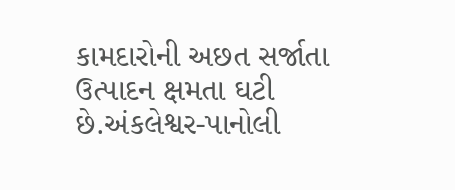કામદારોની અછત સર્જાતા ઉત્પાદન ક્ષમતા ઘટી છે.અંકલેશ્વર-પાનોલી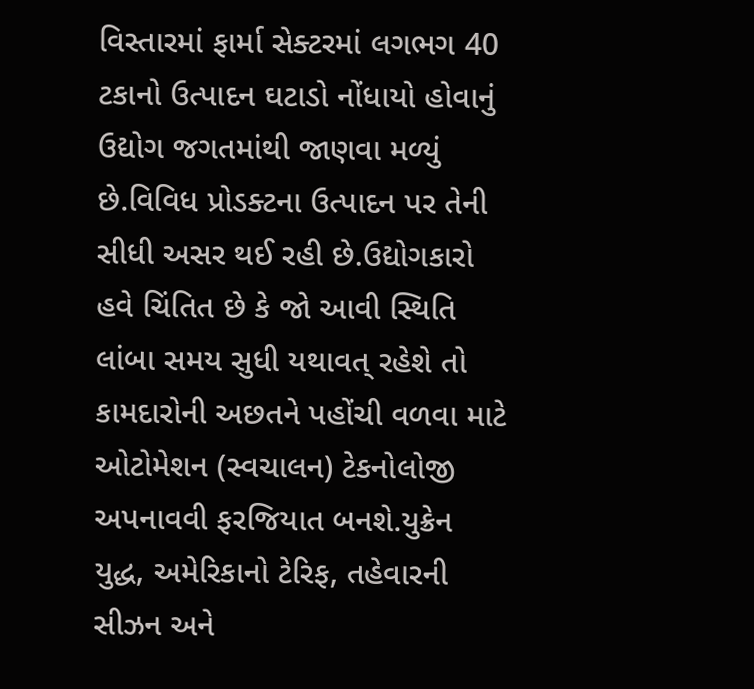વિસ્તારમાં ફાર્મા સેક્ટરમાં લગભગ 40 ટકાનો ઉત્પાદન ઘટાડો નોંધાયો હોવાનું ઉદ્યોગ જગતમાંથી જાણવા મળ્યું છે.વિવિધ પ્રોડક્ટના ઉત્પાદન પર તેની સીધી અસર થઈ રહી છે.ઉદ્યોગકારો હવે ચિંતિત છે કે જો આવી સ્થિતિ લાંબા સમય સુધી યથાવત્ રહેશે તો કામદારોની અછતને પહોંચી વળવા માટે ઓટોમેશન (સ્વચાલન) ટેકનોલોજી અપનાવવી ફરજિયાત બનશે.યુક્રેન યુદ્ધ, અમેરિકાનો ટેરિફ, તહેવારની સીઝન અને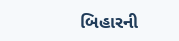બિહારની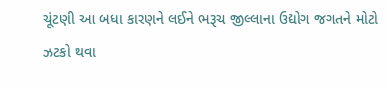ચૂંટણી આ બધા કારણને લઈને ભરૂચ જીલ્લાના ઉદ્યોગ જગતને મોટો ઝટકો થવા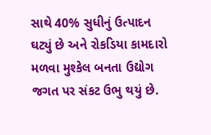સાથે 40% સુધીનું ઉત્પાદન ઘટ્યું છે અને રોકડિયા કામદારો મળવા મુશ્કેલ બનતા ઉદ્યોગ જગત પર સંકટ ઉભુ થયું છે.